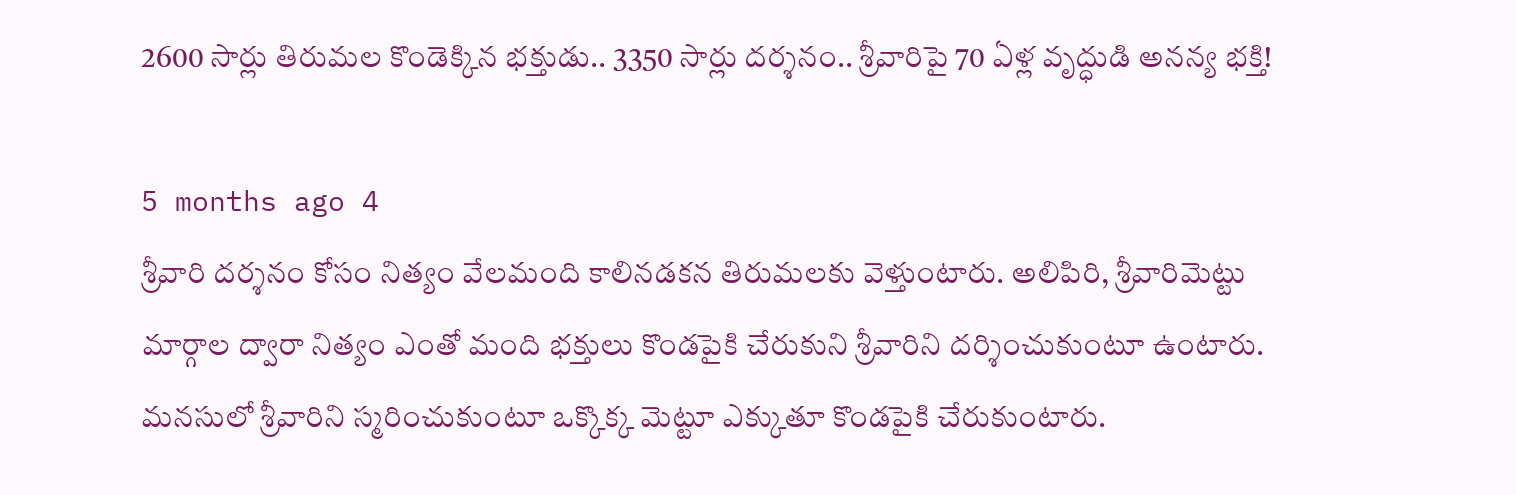2600 సార్లు తిరుమల కొండెక్కిన భక్తుడు.. 3350 సార్లు దర్శనం.. శ్రీవారిపై 70 ఏళ్ల వృద్ధుడి అనన్య భక్తి!

5 months ago 4
శ్రీవారి దర్శనం కోసం నిత్యం వేలమంది కాలినడకన తిరుమలకు వెళ్తుంటారు. అలిపిరి, శ్రీవారిమెట్టు మార్గాల ద్వారా నిత్యం ఎంతో మంది భక్తులు కొండపైకి చేరుకుని శ్రీవారిని దర్శించుకుంటూ ఉంటారు. మనసులో శ్రీవారిని స్మరించుకుంటూ ఒక్కొక్క మెట్టూ ఎక్కుతూ కొండపైకి చేరుకుంటారు.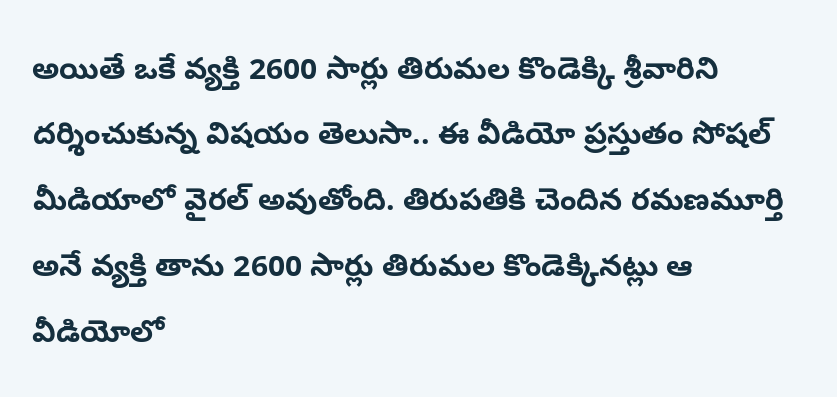అయితే ఒకే వ్యక్తి 2600 సార్లు తిరుమల కొండెక్కి శ్రీవారిని దర్శించుకున్న విషయం తెలుసా.. ఈ వీడియో ప్రస్తుతం సోషల్ మీడియాలో వైరల్ అవుతోంది. తిరుపతికి చెందిన రమణమూర్తి అనే వ్యక్తి తాను 2600 సార్లు తిరుమల కొండెక్కినట్లు ఆ వీడియోలో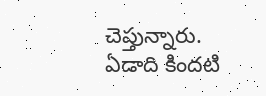చెప్తున్నారు. ఏడాది కిందటి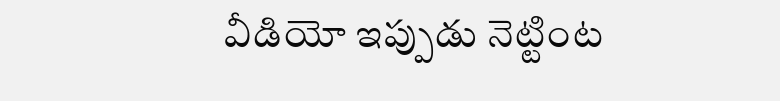వీడియో ఇప్పుడు నెట్టింట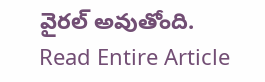వైరల్ అవుతోంది.
Read Entire Article